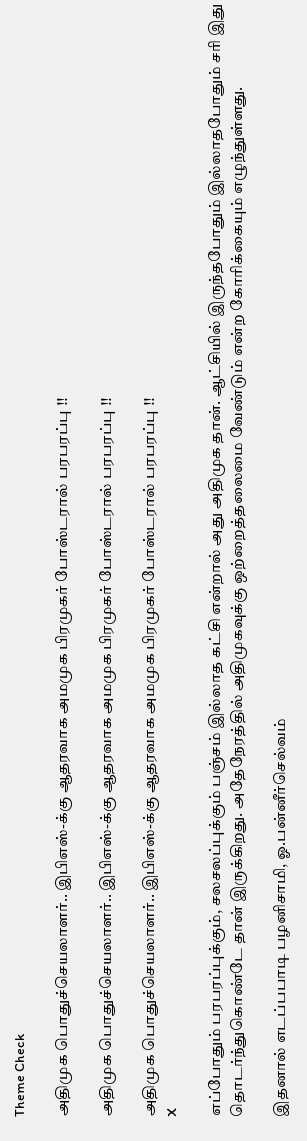Theme Check

அதிமுக பொதுச்செயலாளர்.. இபிஎஸ்-க்கு ஆதரவாக அமமுக பிரமுகர் போஸ்டரால் பரபரப்பு !!

அதிமுக பொதுச்செயலாளர்.. இபிஎஸ்-க்கு ஆதரவாக அமமுக பிரமுகர் போஸ்டரால் பரபரப்பு !!

அதிமுக பொதுச்செயலாளர்.. இபிஎஸ்-க்கு ஆதரவாக அமமுக பிரமுகர் போஸ்டரால் பரபரப்பு !!
X

எப்போதும் பரபரப்புக்கும், சலசலப்புக்கும் பஞ்சம் இல்லாத கட்சி என்றால் அது அதிமுக தான். ஆட்சியில் இருந்தபோதும் இல்லாதபோதும் சரி இது தொடர்ந்துகொண்டே தான் இருக்கிறது. அதேநேரத்தில் அதிமுகவுக்கு ஒற்றைத்தலைமை வேண்டும் என்ற கோரிக்கையும் எழுந்துள்ளது.

இதனால் எடப்பபாடி பழனிசாமி, ஓ.பன்னீர்செல்வம்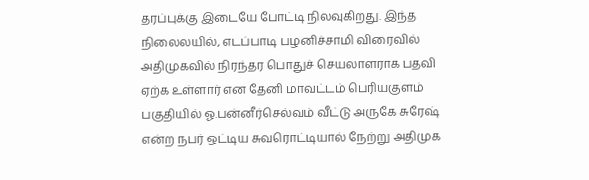தரப்புக்கு இடையே போட்டி நிலவுகிறது. இந்த நிலைலயில், எடப்பாடி பழனிச்சாமி விரைவில் அதிமுகவில் நிரந்தர பொதுச் செயலாளராக பதவி ஏற்க உள்ளார் என தேனி மாவட்டம் பெரியகுளம் பகுதியில் ஓ.பன்னீர்செல்வம் வீட்டு அருகே சுரேஷ் என்ற நபர் ஒட்டிய சுவரொட்டியால் நேற்று அதிமுக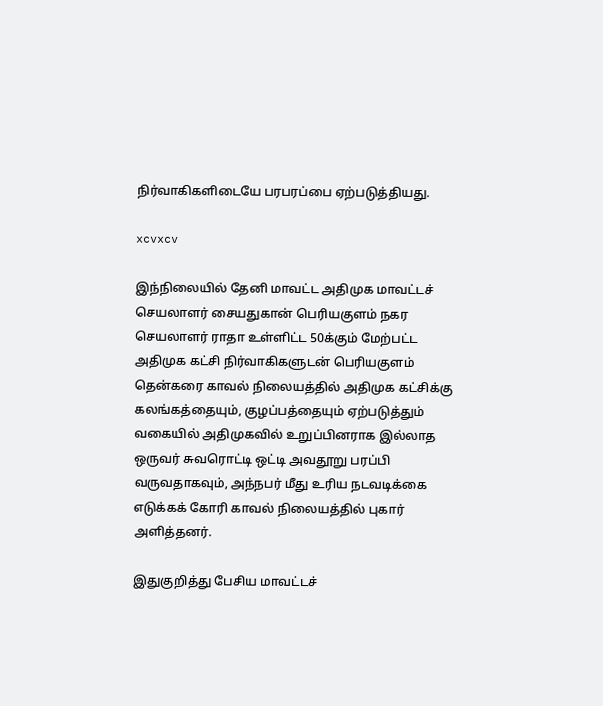நிர்வாகிகளிடையே பரபரப்பை ஏற்படுத்தியது.

xcvxcv

இந்நிலையில் தேனி மாவட்ட அதிமுக மாவட்டச் செயலாளர் சையதுகான் பெரியகுளம் நகர செயலாளர் ராதா உள்ளிட்ட 50க்கும் மேற்பட்ட அதிமுக கட்சி நிர்வாகிகளுடன் பெரியகுளம் தென்கரை காவல் நிலையத்தில் அதிமுக கட்சிக்கு கலங்கத்தையும், குழப்பத்தையும் ஏற்படுத்தும் வகையில் அதிமுகவில் உறுப்பினராக இல்லாத ஒருவர் சுவரொட்டி ஒட்டி அவதூறு பரப்பி வருவதாகவும், அந்நபர் மீது உரிய நடவடிக்கை எடுக்கக் கோரி காவல் நிலையத்தில் புகார் அளித்தனர்.

இதுகுறித்து பேசிய மாவட்டச்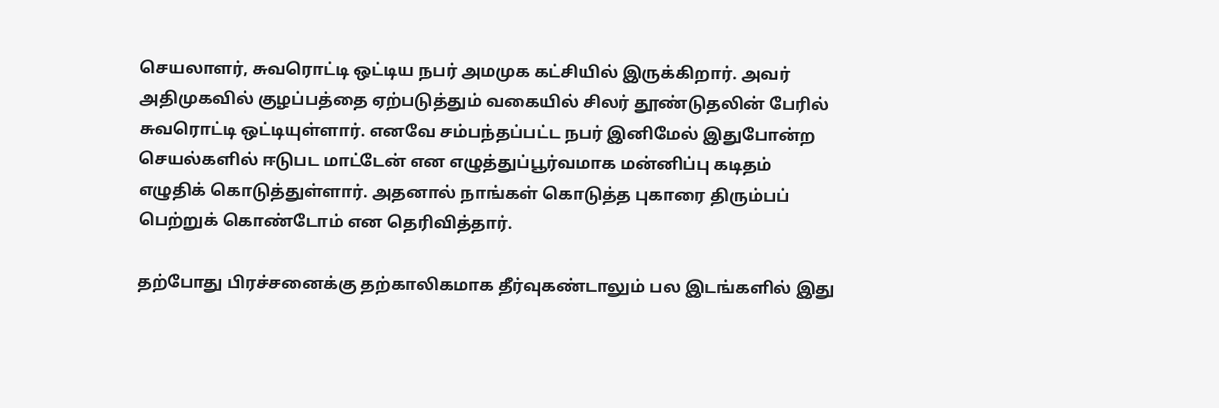செயலாளர், சுவரொட்டி ஒட்டிய நபர் அமமுக கட்சியில் இருக்கிறார். அவர் அதிமுகவில் குழப்பத்தை ஏற்படுத்தும் வகையில் சிலர் தூண்டுதலின் பேரில் சுவரொட்டி ஒட்டியுள்ளார். எனவே சம்பந்தப்பட்ட நபர் இனிமேல் இதுபோன்ற செயல்களில் ஈடுபட மாட்டேன் என எழுத்துப்பூர்வமாக மன்னிப்பு கடிதம் எழுதிக் கொடுத்துள்ளார். அதனால் நாங்கள் கொடுத்த புகாரை திரும்பப் பெற்றுக் கொண்டோம் என தெரிவித்தார்.

தற்போது பிரச்சனைக்கு தற்காலிகமாக தீர்வுகண்டாலும் பல இடங்களில் இது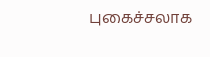புகைச்சலாக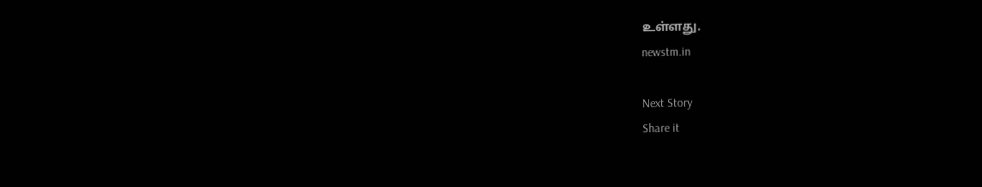உள்ளது.
newstm.in

Next Story
Share it